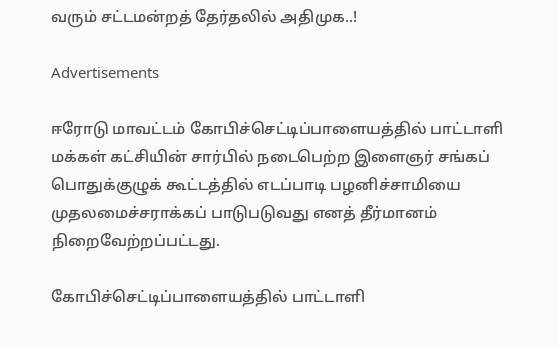வரும் சட்டமன்றத் தேர்தலில் அதிமுக..!

Advertisements

ஈரோடு மாவட்டம் கோபிச்செட்டிப்பாளையத்தில் பாட்டாளி மக்கள் கட்சியின் சார்பில் நடைபெற்ற இளைஞர் சங்கப் பொதுக்குழுக் கூட்டத்தில் எடப்பாடி பழனிச்சாமியை முதலமைச்சராக்கப் பாடுபடுவது எனத் தீர்மானம் நிறைவேற்றப்பட்டது.

கோபிச்செட்டிப்பாளையத்தில் பாட்டாளி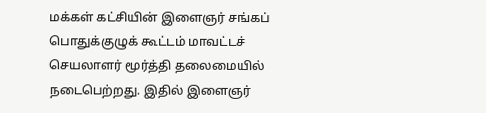மக்கள் கட்சியின் இளைஞர் சங்கப் பொதுக்குழுக் கூட்டம் மாவட்டச் செயலாளர் மூர்த்தி தலைமையில் நடைபெற்றது. இதில் இளைஞர்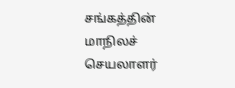சங்கத்தின் மாநிலச் செயலாளர்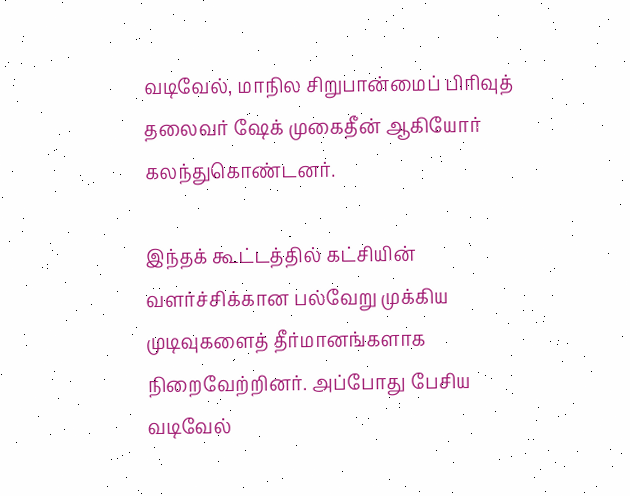வடிவேல், மாநில சிறுபான்மைப் பிரிவுத் தலைவர் ஷேக் முகைதீன் ஆகியோர் கலந்துகொண்டனர்.

இந்தக் கூட்டத்தில் கட்சியின் வளர்ச்சிக்கான பல்வேறு முக்கிய முடிவுகளைத் தீர்மானங்களாக நிறைவேற்றினர். அப்போது பேசிய வடிவேல்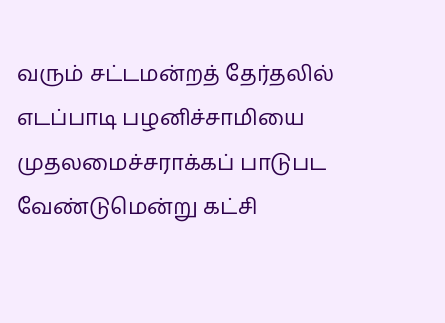வரும் சட்டமன்றத் தேர்தலில் எடப்பாடி பழனிச்சாமியை முதலமைச்சராக்கப் பாடுபட வேண்டுமென்று கட்சி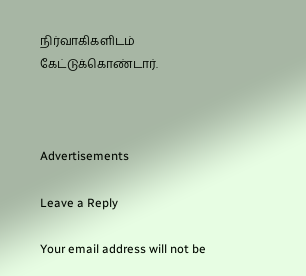நிர்வாகிகளிடம் கேட்டுக்கொண்டார்.



Advertisements

Leave a Reply

Your email address will not be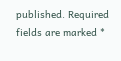published. Required fields are marked *